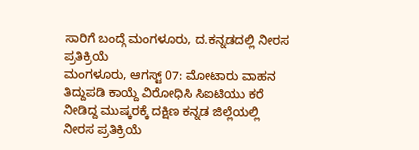ಸಾರಿಗೆ ಬಂದ್ಗೆ ಮಂಗಳೂರು, ದ.ಕನ್ನಡದಲ್ಲಿ ನೀರಸ ಪ್ರತಿಕ್ರಿಯೆ
ಮಂಗಳೂರು, ಆಗಸ್ಟ್ 07: ಮೋಟಾರು ವಾಹನ ತಿದ್ದುಪಡಿ ಕಾಯ್ದೆ ವಿರೋಧಿಸಿ ಸಿಐಟಿಯು ಕರೆ ನೀಡಿದ್ದ ಮುಷ್ಕರಕ್ಕೆ ದಕ್ಷಿಣ ಕನ್ನಡ ಜಿಲ್ಲೆಯಲ್ಲಿ ನೀರಸ ಪ್ರತಿಕ್ರಿಯೆ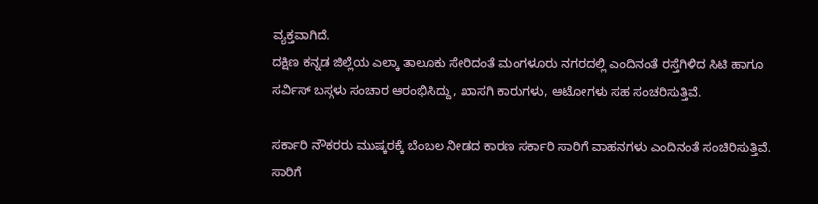ವ್ಯಕ್ತವಾಗಿದೆ.
ದಕ್ಷಿಣ ಕನ್ನಡ ಜಿಲ್ಲೆಯ ಎಲ್ಕಾ ತಾಲೂಕು ಸೇರಿದಂತೆ ಮಂಗಳೂರು ನಗರದಲ್ಲಿ ಎಂದಿನಂತೆ ರಸ್ತೆಗಿಳಿದ ಸಿಟಿ ಹಾಗೂ ಸರ್ವಿಸ್ ಬಸ್ಗಳು ಸಂಚಾರ ಆರಂಭಿಸಿದ್ದು, ಖಾಸಗಿ ಕಾರುಗಳು, ಆಟೋಗಳು ಸಹ ಸಂಚರಿಸುತ್ತಿವೆ.

ಸರ್ಕಾರಿ ನೌಕರರು ಮುಷ್ಕರಕ್ಕೆ ಬೆಂಬಲ ನೀಡದ ಕಾರಣ ಸರ್ಕಾರಿ ಸಾರಿಗೆ ವಾಹನಗಳು ಎಂದಿನಂತೆ ಸಂಚಿರಿಸುತ್ತಿವೆ. ಸಾರಿಗೆ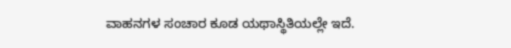ವಾಹನಗಳ ಸಂಚಾರ ಕೂಡ ಯಥಾಸ್ಥಿತಿಯಲ್ಲೇ ಇದೆ.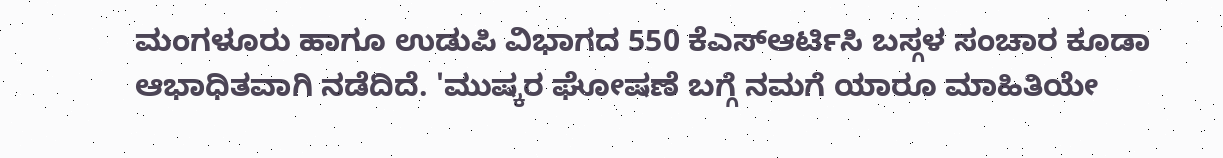ಮಂಗಳೂರು ಹಾಗೂ ಉಡುಪಿ ವಿಭಾಗದ 550 ಕೆಎಸ್ಆರ್ಟಿಸಿ ಬಸ್ಗಳ ಸಂಚಾರ ಕೂಡಾ ಆಭಾಧಿತವಾಗಿ ನಡೆದಿದೆ. 'ಮುಷ್ಕರ ಘೋಷಣೆ ಬಗ್ಗೆ ನಮಗೆ ಯಾರೂ ಮಾಹಿತಿಯೇ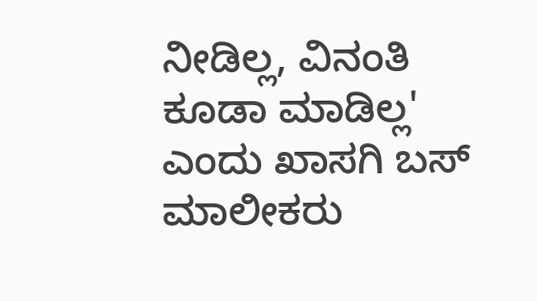ನೀಡಿಲ್ಲ, ವಿನಂತಿ ಕೂಡಾ ಮಾಡಿಲ್ಲ' ಎಂದು ಖಾಸಗಿ ಬಸ್ ಮಾಲೀಕರು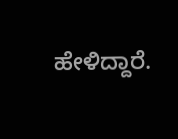ಹೇಳಿದ್ದಾರೆ.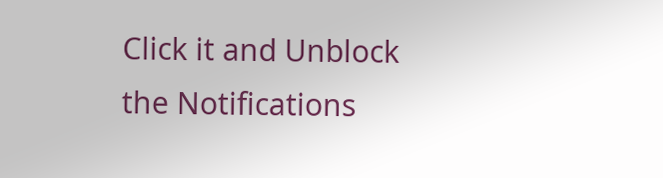Click it and Unblock the Notifications